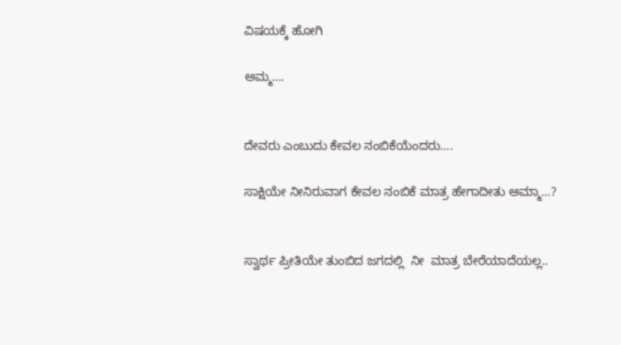ವಿಷಯಕ್ಕೆ ಹೋಗಿ

ಅಮ್ಮ….


ದೇವರು ಎಂಬುದು ಕೇವಲ ನಂಬಿಕೆಯೆಂದರು….

ಸಾಕ್ಷಿಯೇ ನೀನಿರುವಾಗ ಕೇವಲ ನಂಬಿಕೆ ಮಾತ್ರ ಹೇಗಾದೀತು ಅಮ್ಮಾ…?


ಸ್ವಾರ್ಥ ಪ್ರೀತಿಯೇ ತುಂಬಿದ ಜಗದಲ್ಲಿ  ನೀ  ಮಾತ್ರ ಬೇರೆಯಾದೆಯಲ್ಲ..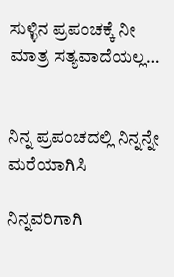ಸುಳ್ಳಿನ ಪ್ರಪಂಚಕ್ಕೆ ನೀ ಮಾತ್ರ ಸತ್ಯವಾದೆಯಲ್ಲ…


ನಿನ್ನ ಪ್ರಪಂಚದಲ್ಲಿ ನಿನ್ನನ್ನೇ ಮರೆಯಾಗಿಸಿ

ನಿನ್ನವರಿಗಾಗಿ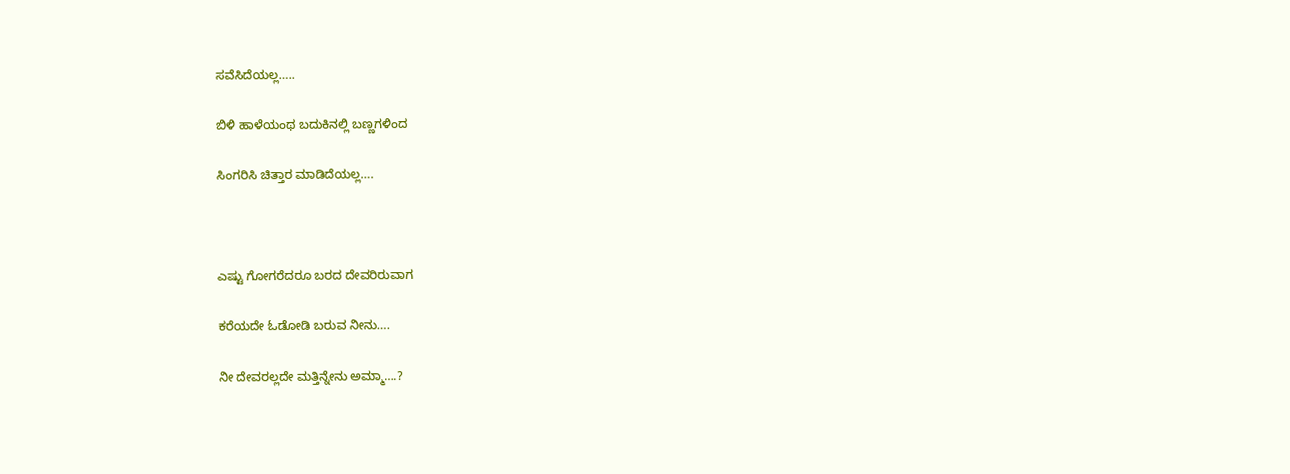ಸವೆಸಿದೆಯಲ್ಲ…..

ಬಿಳಿ ಹಾಳೆಯಂಥ ಬದುಕಿನಲ್ಲಿ ಬಣ್ಣಗಳಿಂದ

ಸಿಂಗರಿಸಿ ಚಿತ್ತಾರ ಮಾಡಿದೆಯಲ್ಲ….



ಎಷ್ಟು ಗೋಗರೆದರೂ ಬರದ ದೇವರಿರುವಾಗ

ಕರೆಯದೇ ಓಡೋಡಿ ಬರುವ ನೀನು….

ನೀ ದೇವರಲ್ಲದೇ ಮತ್ತಿನ್ನೇನು ಅಮ್ಮಾ….?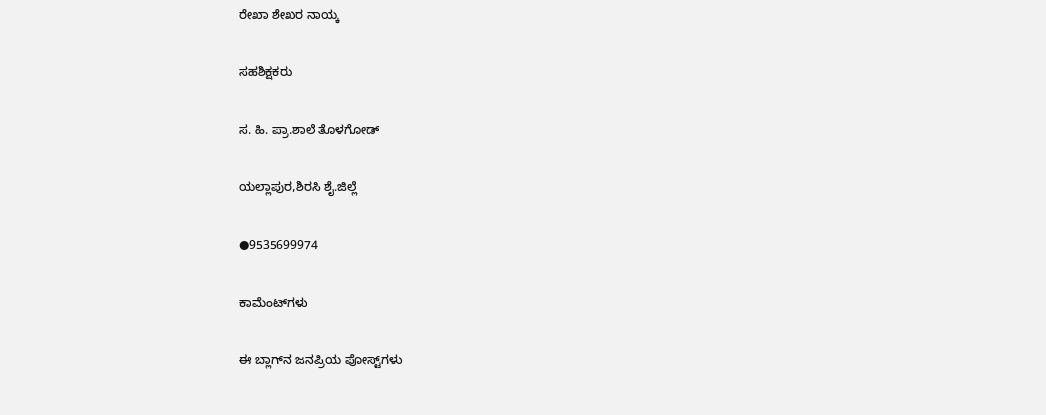ರೇಖಾ ಶೇಖರ ನಾಯ್ಕ

ಸಹಶಿಕ್ಷಕರು

ಸ. ಹಿ. ಪ್ರಾ.ಶಾಲೆ ತೊಳಗೋಡ್

ಯಲ್ಲಾಪುರ,ಶಿರಸಿ ಶೈ.ಜಿಲ್ಲೆ

●9535699974

ಕಾಮೆಂಟ್‌ಗಳು

ಈ ಬ್ಲಾಗ್‌ನ ಜನಪ್ರಿಯ ಪೋಸ್ಟ್‌ಗಳು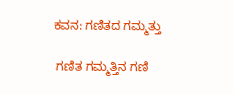ಕವನ: ಗಣಿತದ ಗಮ್ಮತ್ತು

 ಗಣಿತ ಗಮ್ಮತ್ತಿನ ಗಣಿ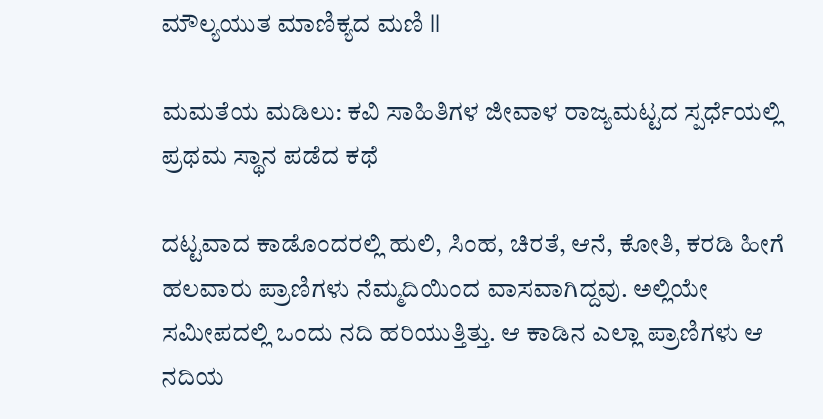ಮೌಲ್ಯಯುತ ಮಾಣಿಕ್ಯದ ಮಣಿ ll

ಮಮತೆಯ ಮಡಿಲು: ಕವಿ ಸಾಹಿತಿಗಳ ಜೀವಾಳ ರಾಜ್ಯಮಟ್ಟದ ಸ್ಪರ್ಧೆಯಲ್ಲಿ ಪ್ರಥಮ ಸ್ಥಾನ ಪಡೆದ ಕಥೆ

ದಟ್ಟವಾದ ಕಾಡೊಂದರಲ್ಲಿ ಹುಲಿ, ಸಿಂಹ, ಚಿರತೆ, ಆನೆ, ಕೋತಿ, ಕರಡಿ ಹೀಗೆ ಹಲವಾರು ಪ್ರಾಣಿಗಳು ನೆಮ್ಮದಿಯಿಂದ ವಾಸವಾಗಿದ್ದವು. ಅಲ್ಲಿಯೇ ಸಮೀಪದಲ್ಲಿ ಒಂದು ನದಿ ಹರಿಯುತ್ತಿತ್ತು. ಆ ಕಾಡಿನ ಎಲ್ಲಾ ಪ್ರಾಣಿಗಳು ಆ ನದಿಯ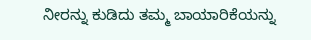ನೀರನ್ನು ಕುಡಿದು ತಮ್ಮ ಬಾಯಾರಿಕೆಯನ್ನು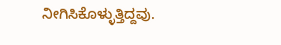ನೀಗಿಸಿಕೊಳ್ಳುತ್ತಿದ್ದವು.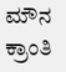ಮೌನ ಕ್ರಾಂತಿ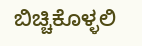ಬಿಚ್ಚಿಕೊಳ್ಳಲಿ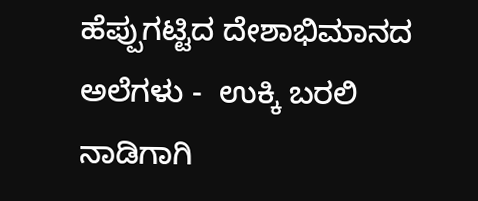ಹೆಪ್ಪುಗಟ್ಟಿದ ದೇಶಾಭಿಮಾನದ ಅಲೆಗಳು -  ಉಕ್ಕಿ ಬರಲಿ ನಾಡಿಗಾಗಿ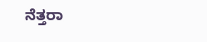ನೆತ್ತರಾ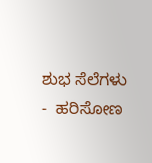ಶುಭ ಸೆಲೆಗಳು -  ಹರಿಸೋಣ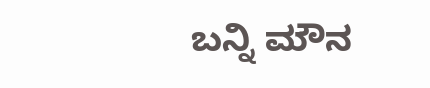ಬನ್ನಿ ಮೌನ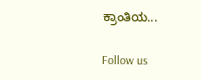ಕ್ರಾಂತಿಯ...

Follow us